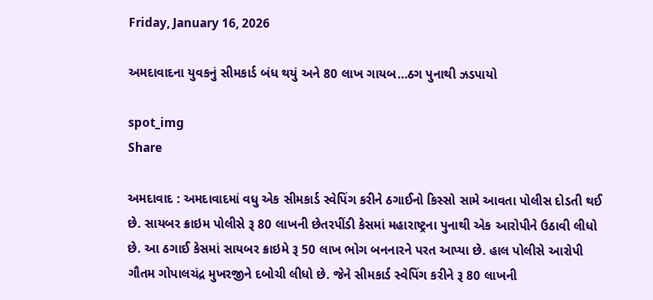Friday, January 16, 2026

અમદાવાદના યુવકનું સીમકાર્ડ બંધ થયું અને 80 લાખ ગાયબ…ઠગ પુનાથી ઝડપાયો

spot_img
Share

અમદાવાદ : અમદાવાદમાં વધુ એક સીમકાર્ડ સ્વેપિંગ કરીને ઠગાઈનો કિસ્સો સામે આવતા પોલીસ દોડતી થઈ છે. સાયબર ક્રાઇમ પોલીસે રૂ 80 લાખની છેતરપીંડી કેસમાં મહારાષ્ટ્રના પુનાથી એક આરોપીને ઉઠાવી લીધો છે. આ ઠગાઈ કેસમાં સાયબર ક્રાઇમે રૂ 50 લાખ ભોગ બનનારને પરત આપ્યા છે. હાલ પોલીસે આરોપી ગૌતમ ગોપાલચંદ્ર મુખરજીને દબોચી લીધો છે. જેને સીમકાર્ડ સ્વેપિંગ કરીને રૂ 80 લાખની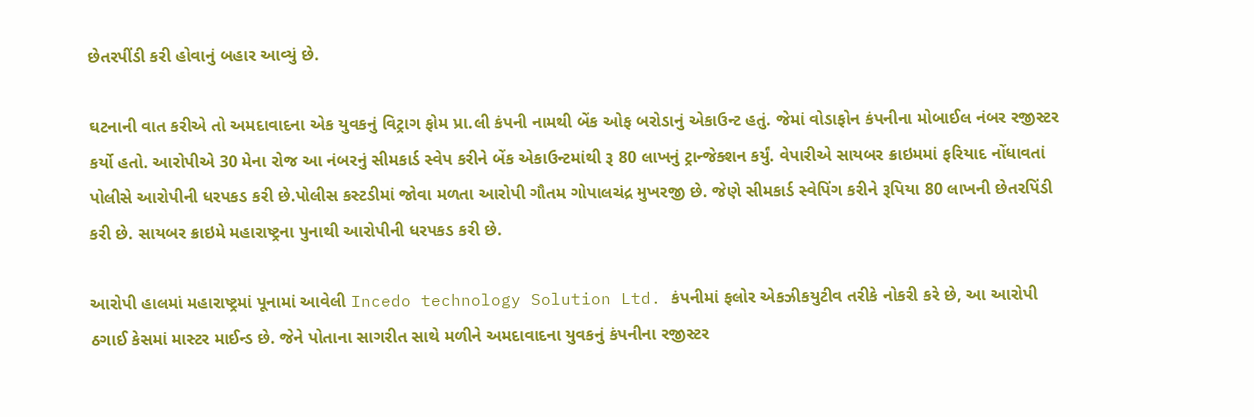છેતરપીંડી કરી હોવાનું બહાર આવ્યું છે.

ઘટનાની વાત કરીએ તો અમદાવાદના એક યુવકનું વિટ્રાગ ફોમ પ્રા.લી કંપની નામથી બેંક ઓફ બરોડાનું એકાઉન્ટ હતું. જેમાં વોડાફોન કંપનીના મોબાઈલ નંબર રજીસ્ટર કર્યો હતો. આરોપીએ 30 મેના રોજ આ નંબરનું સીમકાર્ડ સ્વેપ કરીને બેંક એકાઉન્ટમાંથી રૂ 80 લાખનું ટ્રાન્જેક્શન કર્યું. વેપારીએ સાયબર ક્રાઇમમાં ફરિયાદ નોંધાવતાં પોલીસે આરોપીની ધરપકડ કરી છે.પોલીસ કસ્ટડીમાં જોવા મળતા આરોપી ગૌતમ ગોપાલચંદ્ર મુખરજી છે. જેણે સીમકાર્ડ સ્વેપિંગ કરીને રૂપિયા 80 લાખની છેતરપિંડી કરી છે. સાયબર ક્રાઇમે મહારાષ્ટ્રના પુનાથી આરોપીની ધરપકડ કરી છે.

આરોપી હાલમાં મહારાષ્ટ્રમાં પૂનામાં આવેલી Incedo technology Solution Ltd. કંપનીમાં ફલોર એકઝીકયુટીવ તરીકે નોકરી કરે છે, આ આરોપી ઠગાઈ કેસમાં માસ્ટર માઈન્ડ છે. જેને પોતાના સાગરીત સાથે મળીને અમદાવાદના યુવકનું કંપનીના રજીસ્ટર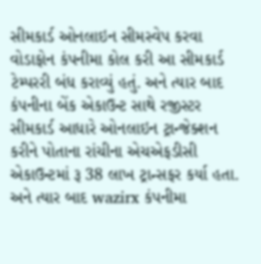સીમકાર્ડ ઓનલાઇન સીમસ્વેપ કરવા વોડાફોન કંપનીમા કોલ કરી આ સીમકાર્ડ ટેમ્પરરી બંધ કરાવ્યું હતું. અને ત્યાર બાદ કંપનીના બેંક એકાઉન્ટ સાથે રજીસ્ટર સીમકાર્ડ આધારે ઓનલાઇન ટ્રાન્જેક્શન કરીને પોતાના રાંચીના એચએફડીસી એકાઉન્ટમાં રૂ 38 લાખ ટ્રાન્સફર કર્યા હતા. અને ત્યાર બાદ wazirx કંપનીમા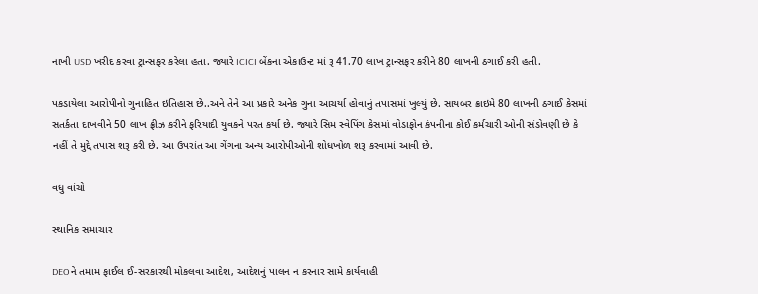નાખી USD ખરીદ કરવા ટ્રાન્સફર કરેલા હતા. જ્યારે ICICI બેંકના એકાઉન્ટ માં રૂ 41.70 લાખ ટ્રાન્સફર કરીને 80 લાખની ઠગાઈ કરી હતી.

પકડાયેલા આરોપીનો ગુનાહિત ઇતિહાસ છે..અને તેને આ પ્રકારે અનેક ગુના આચર્યા હોવાનું તપાસમાં ખુલ્યું છે. સાયબર ક્રાઇમે 80 લાખની ઠગાઈ કેસમાં સતર્કતા દાખવીને 50 લાખ ફ્રીઝ કરીને ફરિયાદી યુવકને પરત કર્યા છે. જ્યારે સિમ સ્વેપિંગ કેસમાં વોડાફોન કંપનીના કોઈ કર્મચારી ઓની સંડોવણી છે કે નહીં તે મુદ્દે તપાસ શરૂ કરી છે. આ ઉપરાંત આ ગેંગના અન્ય આરોપીઓની શોધખોળ શરૂ કરવામાં આવી છે.

વધુ વાંચો

સ્થાનિક સમાચાર

DEOને તમામ ફાઈલ ઈ-સરકારથી મોકલવા આદેશ, આદેશનું પાલન ન કરનાર સામે કાર્યવાહી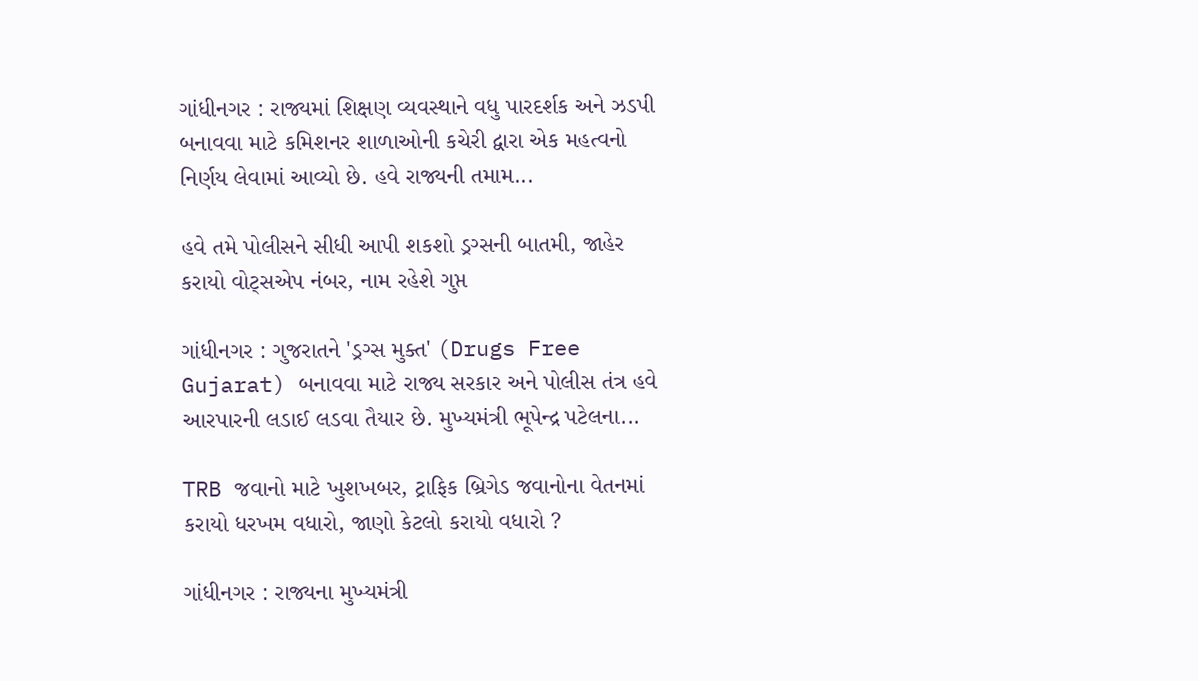ગાંધીનગર : રાજ્યમાં શિક્ષણ વ્યવસ્થાને વધુ પારદર્શક અને ઝડપી બનાવવા માટે કમિશનર શાળાઓની કચેરી દ્વારા એક મહત્વનો નિર્ણય લેવામાં આવ્યો છે. હવે રાજ્યની તમામ...

હવે તમે પોલીસને સીધી આપી શકશો ડ્રગ્સની બાતમી, જાહેર કરાયો વોટ્સએપ નંબર, નામ રહેશે ગુપ્ત

ગાંધીનગર : ગુજરાતને 'ડ્રગ્સ મુક્ત' (Drugs Free Gujarat) બનાવવા માટે રાજ્ય સરકાર અને પોલીસ તંત્ર હવે આરપારની લડાઈ લડવા તૈયાર છે. મુખ્યમંત્રી ભૂપેન્દ્ર પટેલના...

TRB જવાનો માટે ખુશખબર, ટ્રાફિક બ્રિગેડ જવાનોના વેતનમાં કરાયો ધરખમ વધારો, જાણો કેટલો કરાયો વધારો ?

ગાંધીનગર : રાજ્યના મુખ્યમંત્રી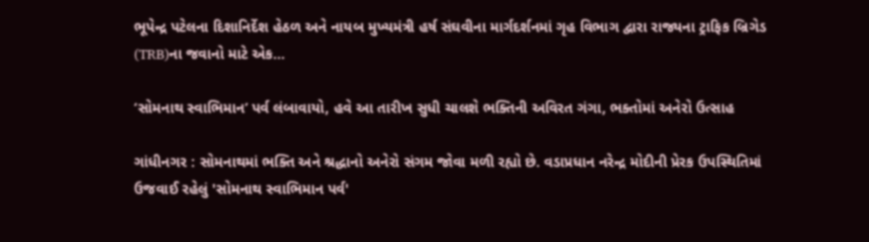ભૂપેન્દ્ર પટેલના દિશાનિર્દેશ હેઠળ અને નાયબ મુખ્યમંત્રી હર્ષ સંઘવીના માર્ગદર્શનમાં ગૃહ વિભાગ દ્વારા રાજ્યના ટ્રાફિક બ્રિગેડ (TRB)ના જવાનો માટે એક...

‘સોમનાથ સ્વાભિમાન’ પર્વ લંબાવાયો, હવે આ તારીખ સુધી ચાલશે ભક્તિની અવિરત ગંગા, ભક્તોમાં અનેરો ઉત્સાહ

ગાંધીનગર : સોમનાથમાં ભક્તિ અને શ્રદ્ધાનો અનેરો સંગમ જોવા મળી રહ્યો છે. વડાપ્રધાન નરેન્દ્ર મોદીની પ્રેરક ઉપસ્થિતિમાં ઉજવાઈ રહેલું 'સોમનાથ સ્વાભિમાન પર્વ'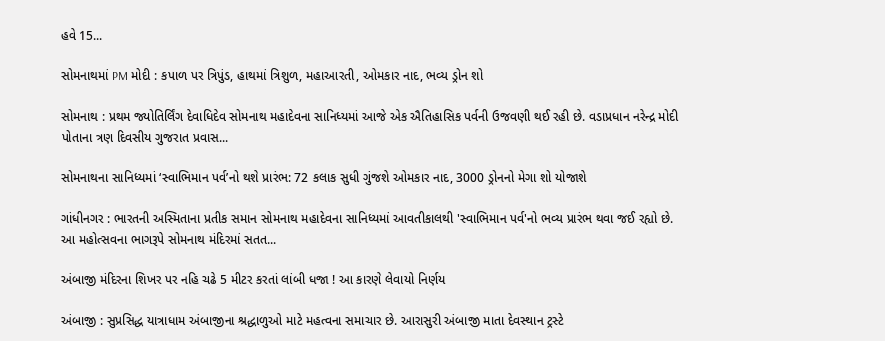હવે 15...

સોમનાથમાં PM મોદી : કપાળ પર ત્રિપુંડ, હાથમાં ત્રિશુળ, મહાઆરતી, ઓમકાર નાદ, ભવ્ય ડ્રોન શો

સોમનાથ : પ્રથમ જ્યોતિર્લિંગ દેવાધિદેવ સોમનાથ મહાદેવના સાનિધ્યમાં આજે એક ઐતિહાસિક પર્વની ઉજવણી થઈ રહી છે. વડાપ્રધાન નરેન્દ્ર મોદી પોતાના ત્રણ દિવસીય ગુજરાત પ્રવાસ...

સોમનાથના સાનિધ્યમાં ‘સ્વાભિમાન પર્વ’નો થશે પ્રારંભ: 72 કલાક સુધી ગુંજશે ઓમકાર નાદ, 3000 ડ્રોનનો મેગા શો યોજાશે

ગાંધીનગર : ભારતની અસ્મિતાના પ્રતીક સમાન સોમનાથ મહાદેવના સાનિધ્યમાં આવતીકાલથી 'સ્વાભિમાન પર્વ'નો ભવ્ય પ્રારંભ થવા જઈ રહ્યો છે. આ મહોત્સવના ભાગરૂપે સોમનાથ મંદિરમાં સતત...

અંબાજી મંદિરના શિખર પર નહિ ચઢે 5 મીટર કરતાં લાંબી ધજા ! આ કારણે લેવાયો નિર્ણય

અંબાજી : સુપ્રસિદ્ધ યાત્રાધામ અંબાજીના શ્રદ્ધાળુઓ માટે મહત્વના સમાચાર છે. આરાસુરી અંબાજી માતા દેવસ્થાન ટ્રસ્ટે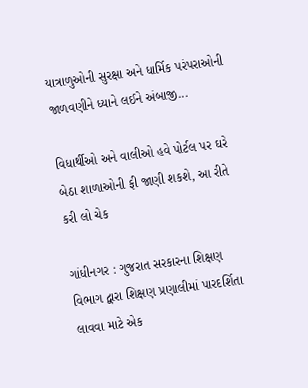યાત્રાળુઓની સુરક્ષા અને ધાર્મિક પરંપરાઓની જાળવણીને ધ્યાને લઈને અંબાજી...

વિધાર્થીઓ અને વાલીઓ હવે પોર્ટલ પર ઘરે બેઠા શાળાઓની ફી જાણી શકશે, આ રીતે કરી લો ચેક

ગાંધીનગર : ગુજરાત સરકારના શિક્ષણ વિભાગ દ્વારા શિક્ષણ પ્રણાલીમાં પારદર્શિતા લાવવા માટે એક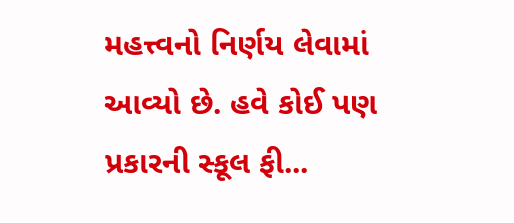મહત્ત્વનો નિર્ણય લેવામાં આવ્યો છે. હવે કોઈ પણ પ્રકારની સ્કૂલ ફી...